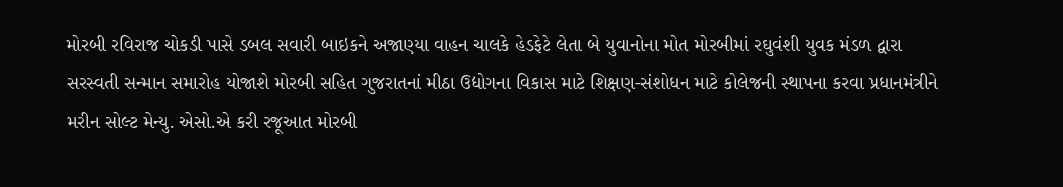મોરબી રવિરાજ ચોકડી પાસે ડબલ સવારી બાઇકને અજાણ્યા વાહન ચાલકે હેડફેટે લેતા બે યુવાનોના મોત મોરબીમાં રઘુવંશી યુવક મંડળ દ્વારા સરસ્વતી સન્માન સમારોહ યોજાશે મોરબી સહિત ગુજરાતનાં મીઠા ઉદ્યોગના વિકાસ માટે શિક્ષણ-સંશોધન માટે કોલેજની સ્થાપના કરવા પ્રધાનમંત્રીને મરીન સોલ્ટ મેન્યુ. એસો.એ કરી રજૂઆત મોરબી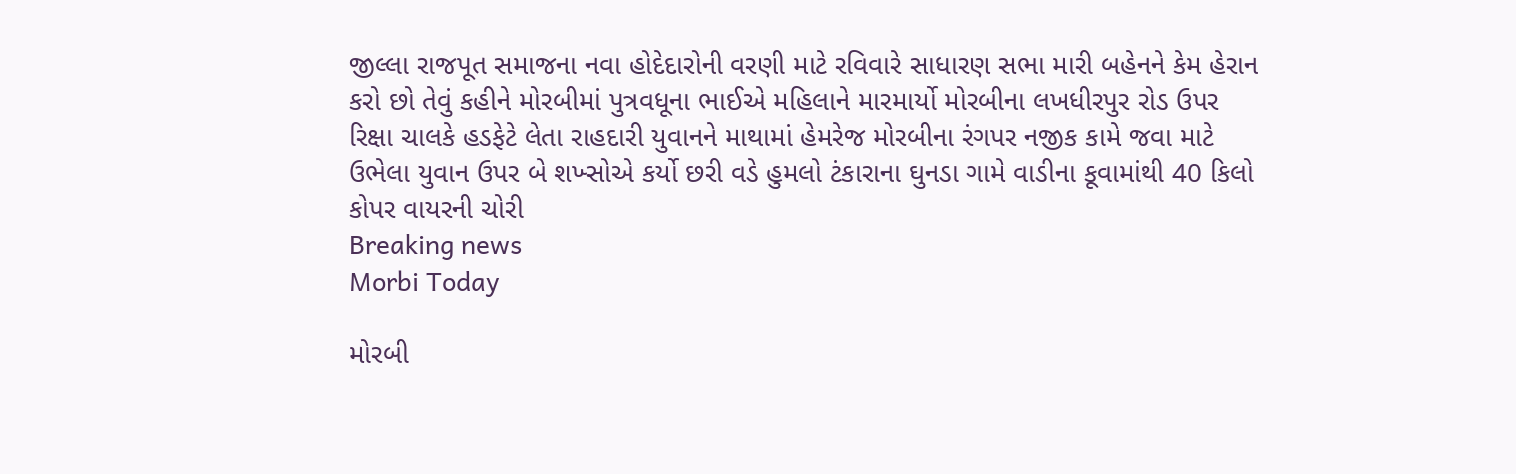જીલ્લા રાજપૂત સમાજના નવા હોદેદારોની વરણી માટે રવિવારે સાધારણ સભા મારી બહેનને કેમ હેરાન કરો છો તેવું કહીને મોરબીમાં પુત્રવધૂના ભાઈએ મહિલાને મારમાર્યો મોરબીના લખધીરપુર રોડ ઉપર રિક્ષા ચાલકે હડફેટે લેતા રાહદારી યુવાનને માથામાં હેમરેજ મોરબીના રંગપર નજીક કામે જવા માટે ઉભેલા યુવાન ઉપર બે શખ્સોએ કર્યો છરી વડે હુમલો ટંકારાના ઘુનડા ગામે વાડીના કૂવામાંથી 40 કિલો કોપર વાયરની ચોરી
Breaking news
Morbi Today

મોરબી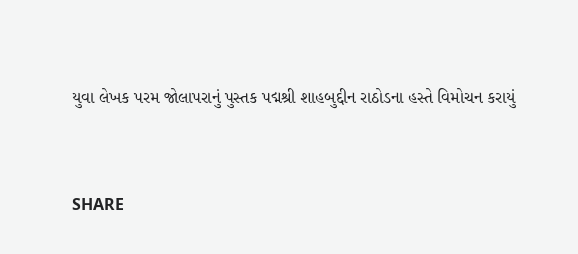યુવા લેખક પરમ જોલાપરાનું પુસ્તક પદ્મશ્રી શાહબુદ્દીન રાઠોડના હસ્તે વિમોચન કરાયું


SHARE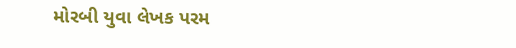મોરબી યુવા લેખક પરમ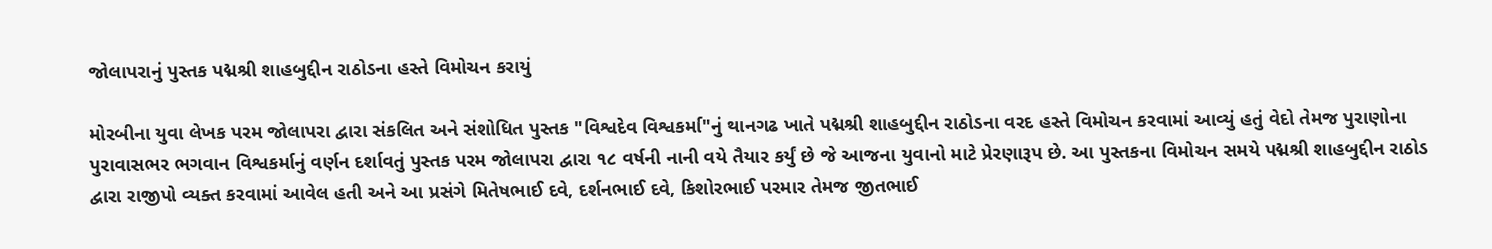જોલાપરાનું પુસ્તક પદ્મશ્રી શાહબુદ્દીન રાઠોડના હસ્તે વિમોચન કરાયું

મોરબીના યુવા લેખક પરમ જોલાપરા દ્વારા સંકલિત અને સંશોધિત પુસ્તક "વિશ્વદેવ વિશ્વકર્મા"નું થાનગઢ ખાતે પદ્મશ્રી શાહબુદ્દીન રાઠોડના વરદ હસ્તે વિમોચન કરવામાં આવ્યું હતું વેદો તેમજ પુરાણોના પુરાવાસભર ભગવાન વિશ્વકર્માનું વર્ણન દર્શાવતું પુસ્તક પરમ જોલાપરા દ્વારા ૧૮ વર્ષની નાની વયે તૈયાર કર્યું છે જે આજના યુવાનો માટે પ્રેરણારૂપ છે. આ પુસ્તકના વિમોચન સમયે પદ્મશ્રી શાહબુદ્દીન રાઠોડ દ્વારા રાજીપો વ્યક્ત કરવામાં આવેલ હતી અને આ પ્રસંગે મિતેષભાઈ દવે, દર્શનભાઈ દવે, કિશોરભાઈ પરમાર તેમજ જીતભાઈ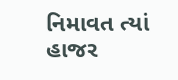નિમાવત ત્યાં હાજર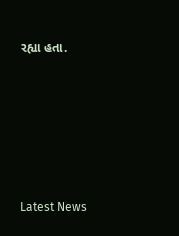રહ્યા હતા.






Latest News